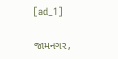[ad_1]

જામનગર,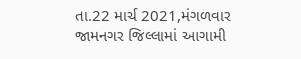તા.22 માર્ચ 2021,મંગળવાર
જામનગર જિલ્લામાં આગામી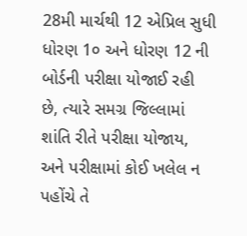28મી માર્ચથી 12 એપ્રિલ સુધી ધોરણ 1૦ અને ધોરણ 12 ની બોર્ડની પરીક્ષા યોજાઈ રહી છે, ત્યારે સમગ્ર જિલ્લામાં શાંતિ રીતે પરીક્ષા યોજાય, અને પરીક્ષામાં કોઈ ખલેલ ન પહોંચે તે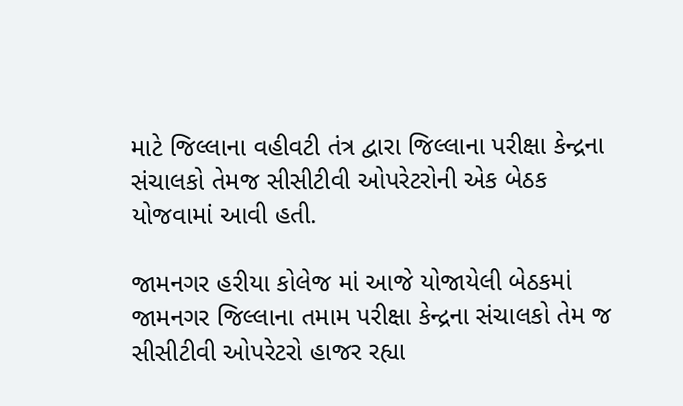માટે જિલ્લાના વહીવટી તંત્ર દ્વારા જિલ્લાના પરીક્ષા કેન્દ્રના સંચાલકો તેમજ સીસીટીવી ઓપરેટરોની એક બેઠક યોજવામાં આવી હતી.

જામનગર હરીયા કોલેજ માં આજે યોજાયેલી બેઠકમાં જામનગર જિલ્લાના તમામ પરીક્ષા કેન્દ્રના સંચાલકો તેમ જ સીસીટીવી ઓપરેટરો હાજર રહ્યા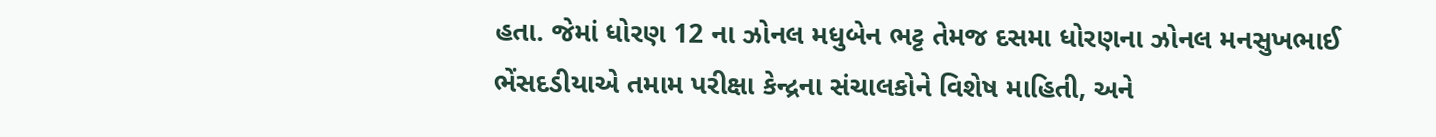હતા. જેમાં ધોરણ 12 ના ઝોનલ મધુબેન ભટ્ટ તેમજ દસમા ધોરણના ઝોનલ મનસુખભાઈ ભેંસદડીયાએ તમામ પરીક્ષા કેન્દ્રના સંચાલકોને વિશેષ માહિતી, અને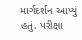માર્ગદર્શન આપ્યું હતું. પરીક્ષા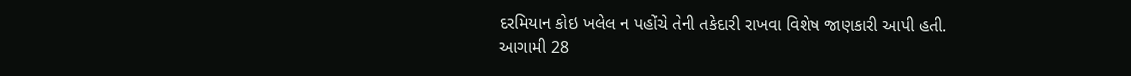દરમિયાન કોઇ ખલેલ ન પહોંચે તેની તકેદારી રાખવા વિશેષ જાણકારી આપી હતી.
આગામી 28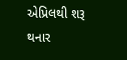એપ્રિલથી શરૂ થનાર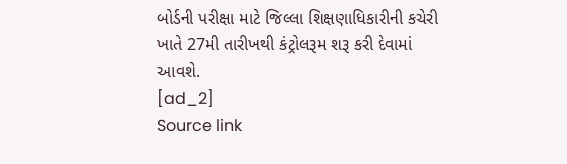બોર્ડની પરીક્ષા માટે જિલ્લા શિક્ષણાધિકારીની કચેરી ખાતે 27મી તારીખથી કંટ્રોલરૂમ શરૂ કરી દેવામાં આવશે.
[ad_2]
Source link